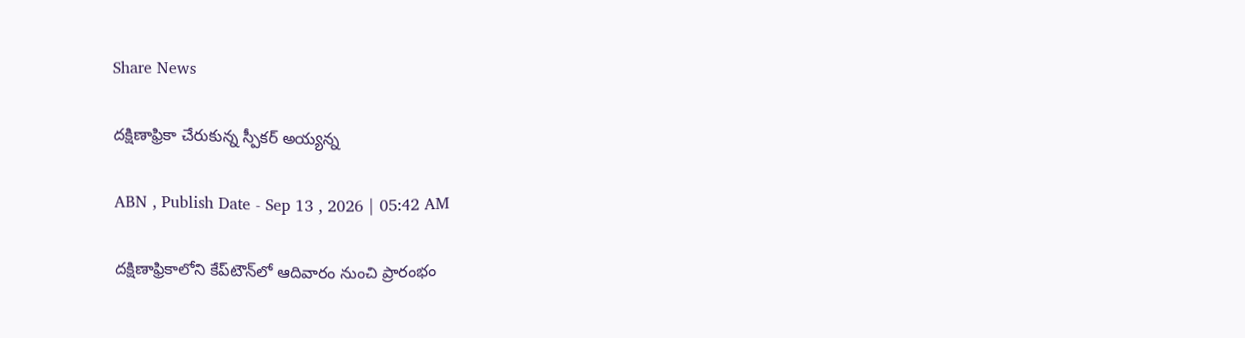Share News

దక్షిణాఫ్రికా చేరుకున్న స్పీకర్‌ అయ్యన్న

ABN , Publish Date - Sep 13 , 2026 | 05:42 AM

దక్షిణాఫ్రికాలోని కేప్‌టౌన్‌లో ఆదివారం నుంచి ప్రారంభం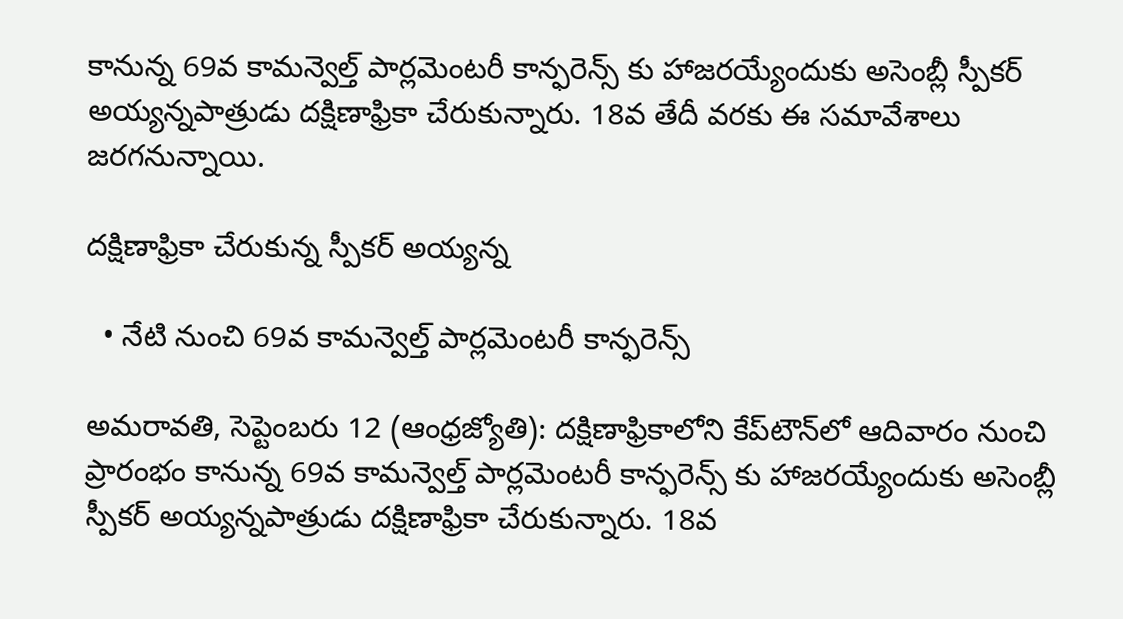కానున్న 69వ కామన్వెల్త్‌ పార్లమెంటరీ కాన్ఫరెన్స్‌ కు హాజరయ్యేందుకు అసెంబ్లీ స్పీకర్‌ అయ్యన్నపాత్రుడు దక్షిణాఫ్రికా చేరుకున్నారు. 18వ తేదీ వరకు ఈ సమావేశాలు జరగనున్నాయి.

దక్షిణాఫ్రికా చేరుకున్న స్పీకర్‌ అయ్యన్న

  • నేటి నుంచి 69వ కామన్వెల్త్‌ పార్లమెంటరీ కాన్ఫరెన్స్‌

అమరావతి, సెప్టెంబరు 12 (ఆంధ్రజ్యోతి): దక్షిణాఫ్రికాలోని కేప్‌టౌన్‌లో ఆదివారం నుంచి ప్రారంభం కానున్న 69వ కామన్వెల్త్‌ పార్లమెంటరీ కాన్ఫరెన్స్‌ కు హాజరయ్యేందుకు అసెంబ్లీ స్పీకర్‌ అయ్యన్నపాత్రుడు దక్షిణాఫ్రికా చేరుకున్నారు. 18వ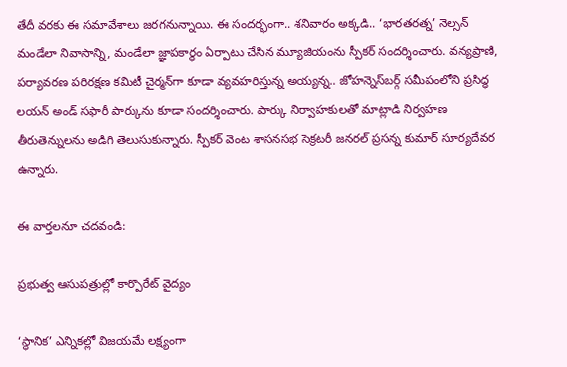తేదీ వరకు ఈ సమావేశాలు జరగనున్నాయి. ఈ సందర్భంగా.. శనివారం అక్కడి.. ‘భారతరత్న’ నెల్సన్‌ మండేలా నివాసాన్ని, మండేలా జ్ఞాపకార్థం ఏర్పాటు చేసిన మ్యూజియంను స్పీకర్‌ సందర్శించారు. వన్యప్రాణి, పర్యావరణ పరిరక్షణ కమిటీ చైర్మన్‌గా కూడా వ్యవహరిస్తున్న అయ్యన్న.. జోహన్నెస్‌బర్గ్‌ సమీపంలోని ప్రసిద్ధ లయన్‌ అండ్‌ సఫారీ పార్కును కూడా సందర్శించారు. పార్కు నిర్వాహకులతో మాట్లాడి నిర్వహణ తీరుతెన్నులను అడిగి తెలుసుకున్నారు. స్పీకర్‌ వెంట శాసనసభ సెక్రటరీ జనరల్‌ ప్రసన్న కుమార్‌ సూర్యదేవర ఉన్నారు.

ఈ వార్తలనూ చదవండి:

ప్రభుత్వ ఆసుపత్రుల్లో కార్పొరేట్‌ వైద్యం

‘స్థానిక’ ఎన్నికల్లో విజయమే లక్ష్యంగా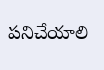పనిచేయాలి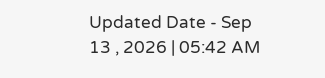Updated Date - Sep 13 , 2026 | 05:42 AM